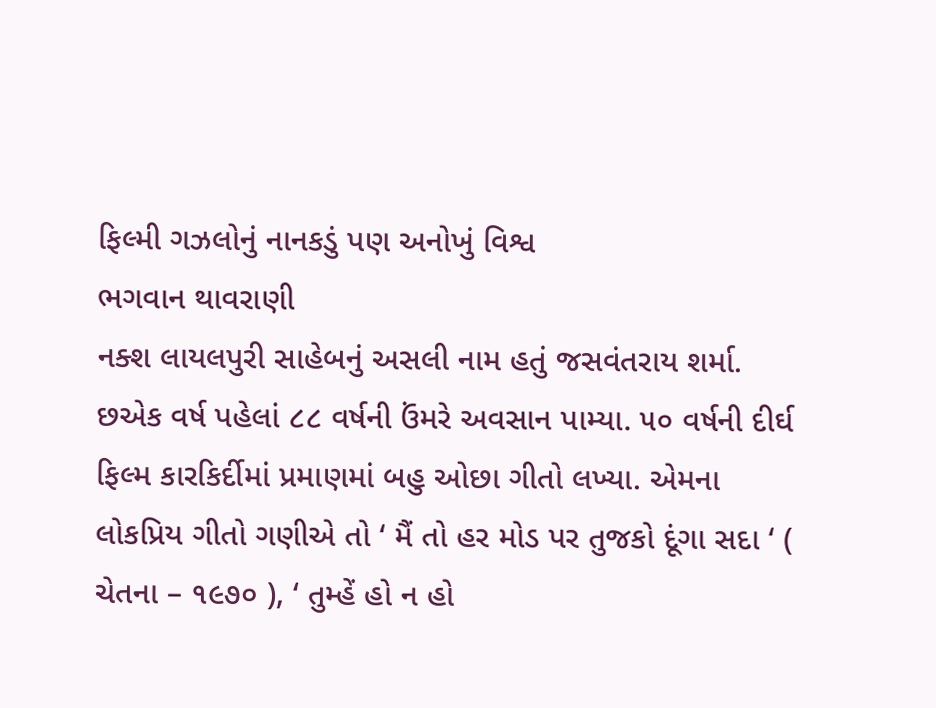ફિલ્મી ગઝલોનું નાનકડું પણ અનોખું વિશ્વ
ભગવાન થાવરાણી
નક્શ લાયલપુરી સાહેબનું અસલી નામ હતું જસવંતરાય શર્મા. છએક વર્ષ પહેલાં ૮૮ વર્ષની ઉંમરે અવસાન પામ્યા. ૫૦ વર્ષની દીર્ઘ ફિલ્મ કારકિર્દીમાં પ્રમાણમાં બહુ ઓછા ગીતો લખ્યા. એમના લોકપ્રિય ગીતો ગણીએ તો ‘ મૈં તો હર મોડ પર તુજકો દૂંગા સદા ‘ ( ચેતના – ૧૯૭૦ ), ‘ તુમ્હેં હો ન હો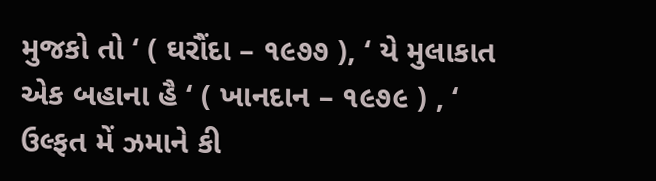મુજકો તો ‘ ( ઘરૌંદા – ૧૯૭૭ ), ‘ યે મુલાકાત એક બહાના હૈ ‘ ( ખાનદાન – ૧૯૭૯ ) , ‘ ઉલ્ફત મેં ઝમાને કી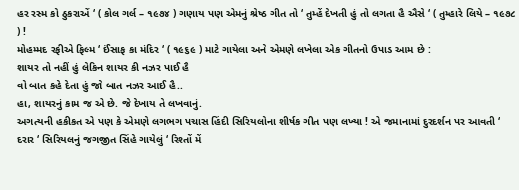હર રસ્મ કો ઠુકરાએં ‘ ( કોલ ગર્લ – ૧૯૭૪ ) ગણાય પણ એમનું શ્રેષ્ઠ ગીત તો ‘ તુમ્હેં દેખતી હું તો લગતા હૈ ઐસે ‘ ( તુમ્હારે લિયે – ૧૯૭૮ ) !
મોહમ્મદ રફીએ ફિલ્મ ‘ ઈંસાફ કા મંદિર ‘ ( ૧૯૬૯ ) માટે ગાયેલા અને એમણે લખેલા એક ગીતનો ઉપાડ આમ છે :
શાયર તો નહીં હું લેકિન શાયર કી નઝર પાઈ હૈ
વો બાત કહે દેતા હું જો બાત નઝર આઈ હૈ..
હા, શાયરનું કામ જ એ છે. જે દેખાય તે લખવાનું.
અગત્યની હકીકત એ પણ કે એમણે લગભગ પચાસ હિંદી સિરિયલોના શીર્ષક ગીત પણ લખ્યા ! એ જમાનામાં દુરદર્શન પર આવતી ‘ દરાર ‘ સિરિયલનું જગજીત સિંહે ગાયેલું ‘ રિશ્તોં મેં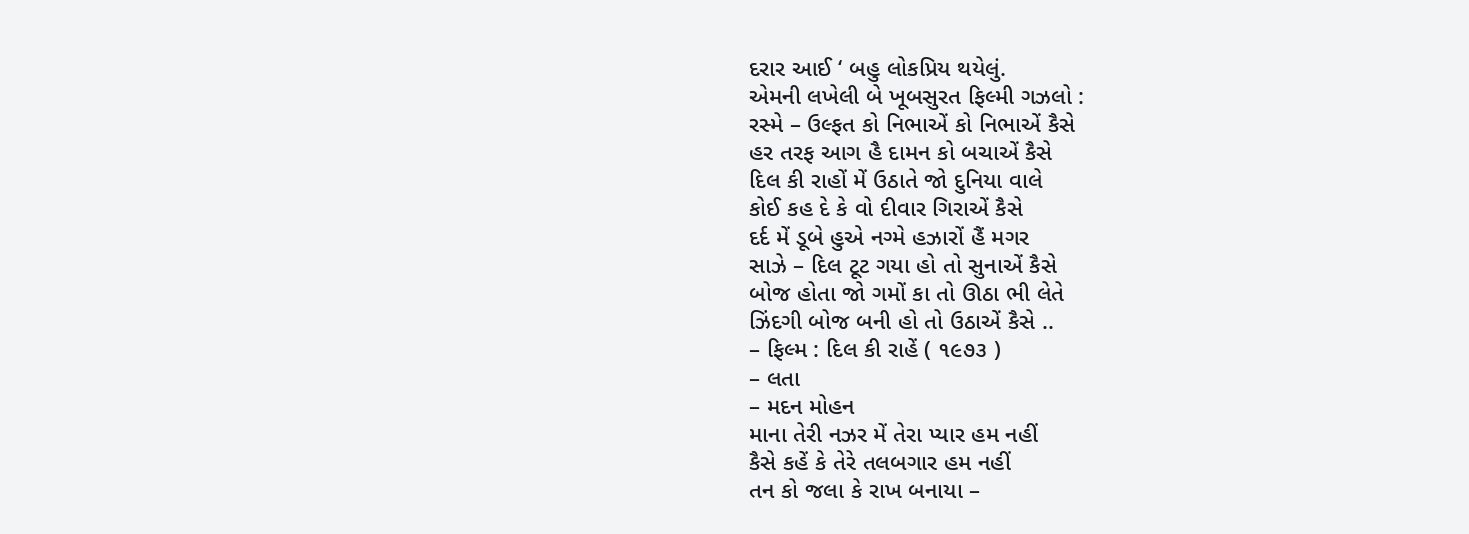દરાર આઈ ‘ બહુ લોકપ્રિય થયેલું.
એમની લખેલી બે ખૂબસુરત ફિલ્મી ગઝલો :
રસ્મે – ઉલ્ફત કો નિભાએં કો નિભાએં કૈસે
હર તરફ આગ હૈ દામન કો બચાએં કૈસે
દિલ કી રાહોં મેં ઉઠાતે જો દુનિયા વાલે
કોઈ કહ દે કે વો દીવાર ગિરાએં કૈસે
દર્દ મેં ડૂબે હુએ નગ્મે હઝારોં હૈં મગર
સાઝે – દિલ ટૂટ ગયા હો તો સુનાએં કૈસે
બોજ હોતા જો ગમોં કા તો ઊઠા ભી લેતે
ઝિંદગી બોજ બની હો તો ઉઠાએં કૈસે ..
– ફિલ્મ : દિલ કી રાહેં ( ૧૯૭૩ )
– લતા
– મદન મોહન
માના તેરી નઝર મેં તેરા પ્યાર હમ નહીં
કૈસે કહેં કે તેરે તલબગાર હમ નહીં
તન કો જલા કે રાખ બનાયા –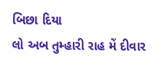બિછા દિયા
લો અબ તુમ્હારી રાહ મેં દીવાર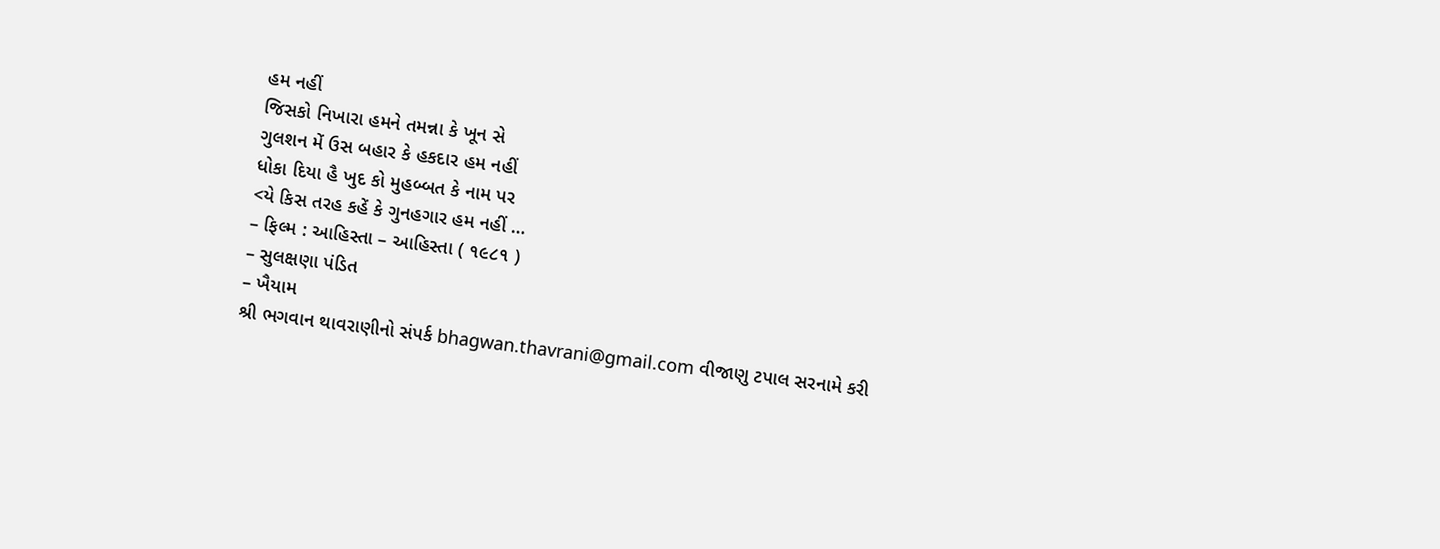હમ નહીં
જિસકો નિખારા હમને તમન્ના કે ખૂન સે
ગુલશન મેં ઉસ બહાર કે હકદાર હમ નહીં
ધોકા દિયા હૈ ખુદ કો મુહબ્બત કે નામ પર
<યે કિસ તરહ કહેં કે ગુનહગાર હમ નહીં …
– ફિલ્મ : આહિસ્તા – આહિસ્તા ( ૧૯૮૧ )
– સુલક્ષણા પંડિત
– ખૈયામ
શ્રી ભગવાન થાવરાણીનો સંપર્ક bhagwan.thavrani@gmail.com વીજાણુ ટપાલ સરનામે કરી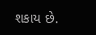શકાય છે.